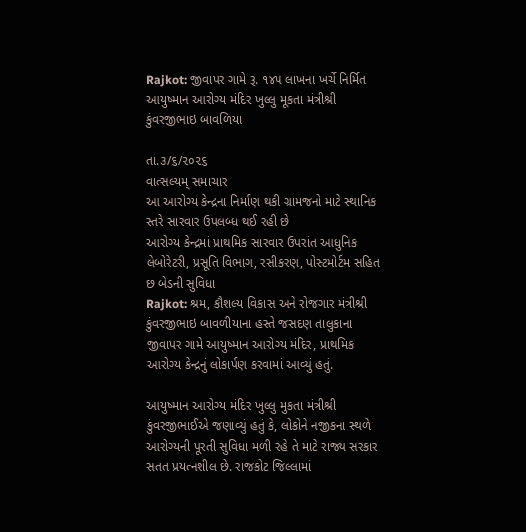Rajkot: જીવાપર ગામે રૂ. ૧૪૫ લાખના ખર્ચે નિર્મિત આયુષ્માન આરોગ્ય મંદિર ખુલ્લુ મૂકતા મંત્રીશ્રી કુંવરજીભાઇ બાવળિયા

તા.૩/૬/૨૦૨૬
વાત્સલ્યમ્ સમાચાર
આ આરોગ્ય કેન્દ્રના નિર્માણ થકી ગ્રામજનો માટે સ્થાનિક સ્તરે સારવાર ઉપલબ્ધ થઈ રહી છે
આરોગ્ય કેન્દ્રમાં પ્રાથમિક સારવાર ઉપરાંત આધુનિક લેબોરેટરી, પ્રસૂતિ વિભાગ, રસીકરણ, પોસ્ટમોર્ટમ સહિત છ બેડની સુવિધા
Rajkot: શ્રમ, કૌશલ્ય વિકાસ અને રોજગાર મંત્રીશ્રી કુંવરજીભાઇ બાવળીયાના હસ્તે જસદણ તાલુકાના જીવાપર ગામે આયુષ્માન આરોગ્ય મંદિર, પ્રાથમિક આરોગ્ય કેન્દ્રનું લોકાર્પણ કરવામાં આવ્યું હતું.

આયુષ્માન આરોગ્ય મંદિર ખુલ્લુ મુકતા મંત્રીશ્રી કુંવરજીભાઈએ જણાવ્યું હતું કે, લોકોને નજીકના સ્થળે આરોગ્યની પૂરતી સુવિધા મળી રહે તે માટે રાજ્ય સરકાર સતત પ્રયત્નશીલ છે. રાજકોટ જિલ્લામાં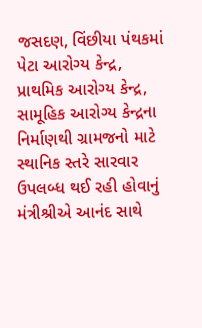જસદણ, વિંછીયા પંથકમાં પેટા આરોગ્ય કેન્દ્ર, પ્રાથમિક આરોગ્ય કેન્દ્ર, સામૂહિક આરોગ્ય કેન્દ્રના નિર્માણથી ગ્રામજનો માટે સ્થાનિક સ્તરે સારવાર ઉપલબ્ધ થઈ રહી હોવાનું મંત્રીશ્રીએ આનંદ સાથે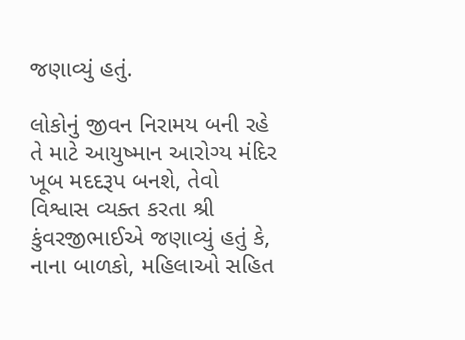જણાવ્યું હતું.

લોકોનું જીવન નિરામય બની રહે તે માટે આયુષ્માન આરોગ્ય મંદિર ખૂબ મદદરૂપ બનશે, તેવો વિશ્વાસ વ્યક્ત કરતા શ્રી કુંવરજીભાઈએ જણાવ્યું હતું કે, નાના બાળકો, મહિલાઓ સહિત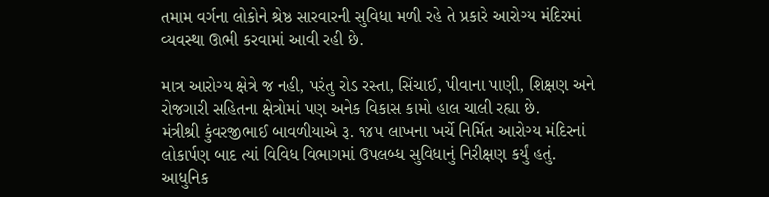તમામ વર્ગના લોકોને શ્રેષ્ઠ સારવારની સુવિધા મળી રહે તે પ્રકારે આરોગ્ય મંદિરમાં વ્યવસ્થા ઊભી કરવામાં આવી રહી છે.

માત્ર આરોગ્ય ક્ષેત્રે જ નહી, પરંતુ રોડ રસ્તા, સિંચાઈ, પીવાના પાણી, શિક્ષણ અને રોજગારી સહિતના ક્ષેત્રોમાં પણ અનેક વિકાસ કામો હાલ ચાલી રહ્યા છે.
મંત્રીશ્રી કુંવરજીભાઈ બાવળીયાએ રૂ. ૧૪૫ લાખના ખર્ચે નિર્મિત આરોગ્ય મંદિરનાં લોકાર્પણ બાદ ત્યાં વિવિધ વિભાગમાં ઉપલબ્ધ સુવિધાનું નિરીક્ષણ કર્યું હતું.
આધુનિક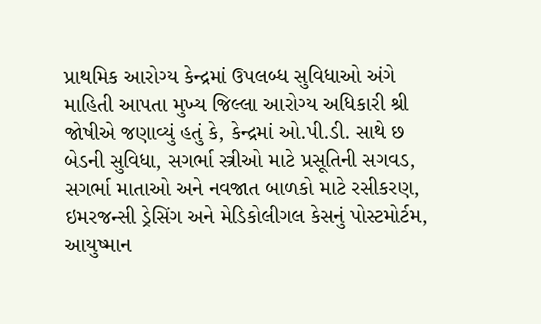પ્રાથમિક આરોગ્ય કેન્દ્રમાં ઉપલબ્ધ સુવિધાઓ અંગે માહિતી આપતા મુખ્ય જિલ્લા આરોગ્ય અધિકારી શ્રી જોષીએ જણાવ્યું હતું કે, કેન્દ્રમાં ઓ.પી.ડી. સાથે છ બેડની સુવિધા, સગર્ભા સ્ત્રીઓ માટે પ્રસૂતિની સગવડ, સગર્ભા માતાઓ અને નવજાત બાળકો માટે રસીકરણ, ઇમરજન્સી ડ્રેસિંગ અને મેડિકોલીગલ કેસનું પોસ્ટમોર્ટમ, આયુષ્માન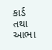કાર્ડ તથા આભા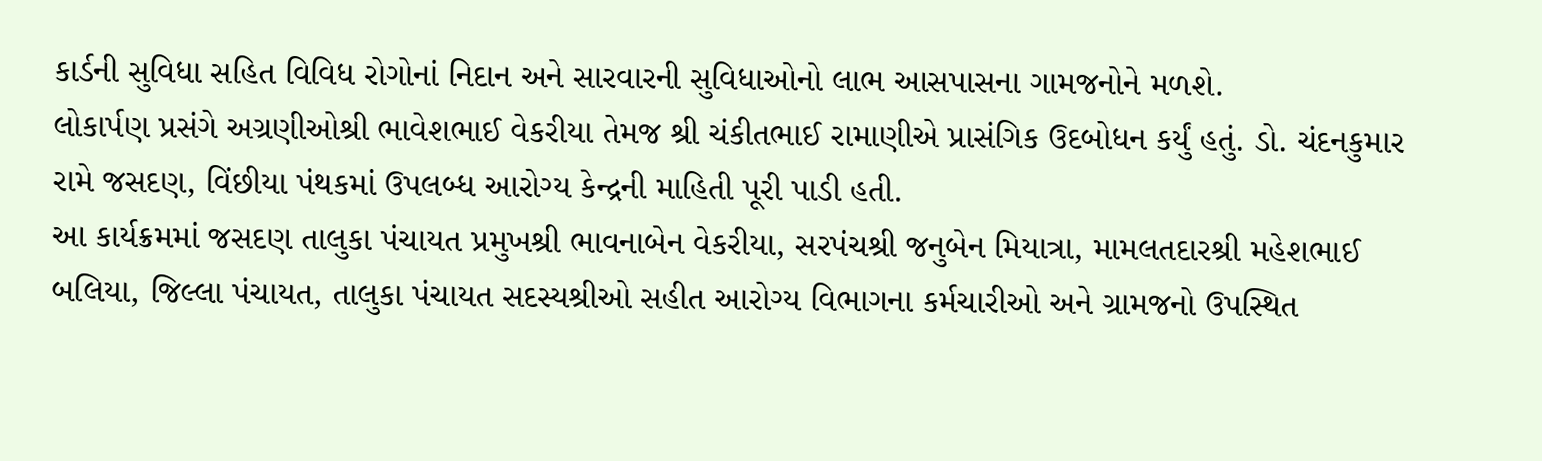કાર્ડની સુવિધા સહિત વિવિધ રોગોનાં નિદાન અને સારવારની સુવિધાઓનો લાભ આસપાસના ગામજનોને મળશે.
લોકાર્પણ પ્રસંગે અગ્રણીઓશ્રી ભાવેશભાઈ વેકરીયા તેમજ શ્રી ચંકીતભાઈ રામાણીએ પ્રાસંગિક ઉદબોધન કર્યું હતું. ડો. ચંદનકુમાર રામે જસદણ, વિંછીયા પંથકમાં ઉપલબ્ધ આરોગ્ય કેન્દ્રની માહિતી પૂરી પાડી હતી.
આ કાર્યક્રમમાં જસદણ તાલુકા પંચાયત પ્રમુખશ્રી ભાવનાબેન વેકરીયા, સરપંચશ્રી જનુબેન મિયાત્રા, મામલતદારશ્રી મહેશભાઈ બલિયા, જિલ્લા પંચાયત, તાલુકા પંચાયત સદસ્યશ્રીઓ સહીત આરોગ્ય વિભાગના કર્મચારીઓ અને ગ્રામજનો ઉપસ્થિત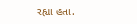રહ્યા હતા.